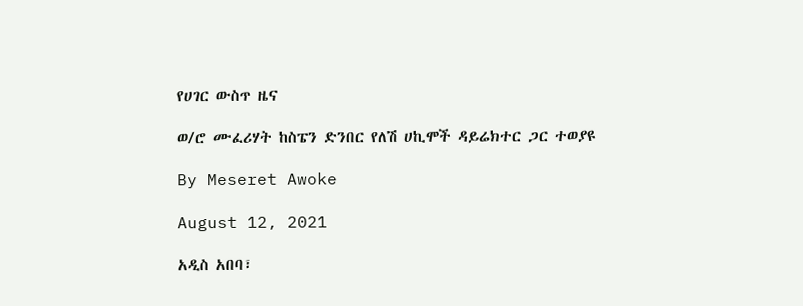የሀገር ውስጥ ዜና

ወ/ሮ ሙፈሪሃት ከስፔን ድንበር የለሽ ሀኪሞች ዳይሬክተር ጋር ተወያዩ

By Meseret Awoke

August 12, 2021

አዲስ አበባ፣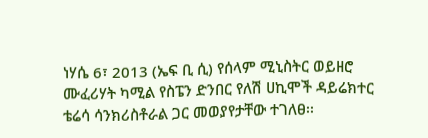ነሃሴ 6፣ 2013 (ኤፍ ቢ ሲ) የሰላም ሚኒስትር ወይዘሮ ሙፈሪሃት ካሚል የስፔን ድንበር የለሽ ሀኪሞች ዳይሬክተር ቴሬሳ ሳንክሪስቶራል ጋር መወያየታቸው ተገለፀ፡፡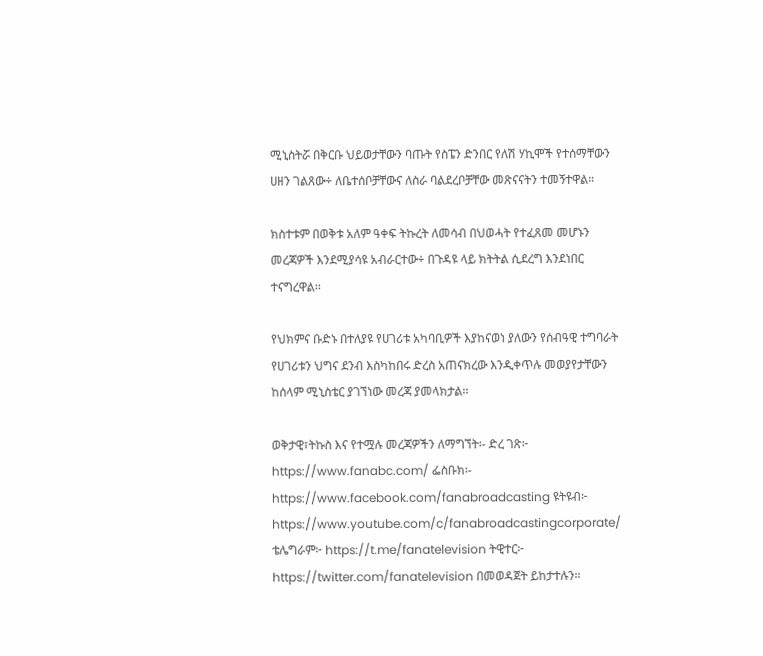ሚኒስትሯ በቅርቡ ህይወታቸውን ባጡት የስፔን ድንበር የለሽ ሃኪሞች የተሰማቸውን ሀዘን ገልጸው÷ ለቤተሰቦቻቸውና ለስራ ባልደረቦቻቸው መጽናናትን ተመኝተዋል።

ክስተቱም በወቅቱ አለም ዓቀፍ ትኩረት ለመሳብ በህወሓት የተፈጸመ መሆኑን መረጃዎች እንደሚያሳዩ አብራርተው÷ በጉዳዩ ላይ ክትትል ሲደረግ እንደነበር ተናግረዋል፡፡

የህክምና ቡድኑ በተለያዩ የሀገሪቱ አካባቢዎች እያከናወነ ያለውን የሰብዓዊ ተግባራት የሀገሪቱን ህግና ደንብ እስካከበሩ ድረስ አጠናክረው እንዲቀጥሉ መወያየታቸውን ከሰላም ሚኒስቴር ያገኘነው መረጃ ያመላክታል፡፡

ወቅታዊ፣ትኩስ እና የተሟሉ መረጃዎችን ለማግኘት፡- ድረ ገጽ፦ https://www.fanabc.com/ ፌስቡክ፡- https://www.facebook.com/fanabroadcasting ዩትዩብ፦ https://www.youtube.com/c/fanabroadcastingcorporate/ ቴሌግራም፦ https://t.me/fanatelevision ትዊተር፦ https://twitter.com/fanatelevision በመወዳጀት ይከታተሉን፡፡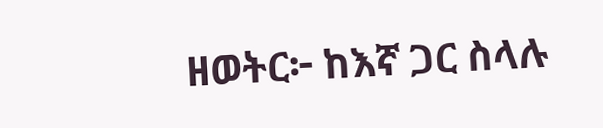ዘወትር፦ ከእኛ ጋር ስላሉ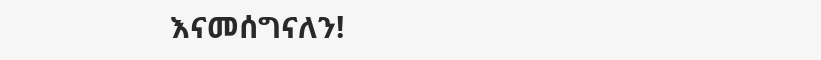እናመሰግናለን!